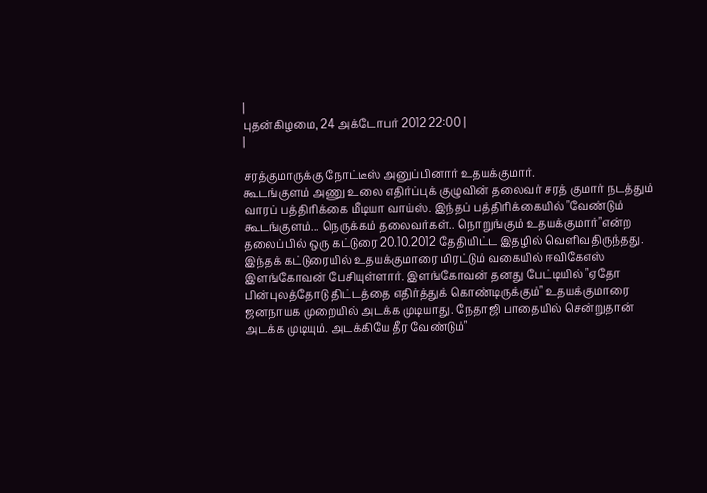|
புதன்கிழமை, 24 அக்டோபர் 2012 22:00 |
|

சரத்குமாருக்கு நோட்டீஸ் அனுப்பினார் உதயக்குமார்.
கூடங்குளம் அணு உலை எதிர்ப்புக் குழுவின் தலைவர் சரத் குமார் நடத்தும் வாரப் பத்திரிக்கை மீடியா வாய்ஸ். இந்தப் பத்திரிக்கையில் "வேண்டும் கூடங்குளம்... நெருக்கம் தலைவர்கள்.. நொறுங்கும் உதயக்குமார்"என்ற தலைப்பில் ஒரு கட்டுரை 20.10.2012 தேதியிட்ட இதழில் வெளிவதிருந்தது. இந்தக் கட்டுரையில் உதயக்குமாரை மிரட்டும் வகையில் ஈவிகேஎஸ் இளங்கோவன் பேசியுள்ளார். இளங்கோவன் தனது பேட்டியில் "ஏதோ பின்புலத்தோடு திட்டத்தை எதிர்த்துக் கொண்டிருக்கும்" உதயக்குமாரை ஜனநாயக முறையில் அடக்க முடியாது. நேதாஜி பாதையில் சென்றுதான் அடக்க முடியும். அடக்கியே தீர வேண்டும்"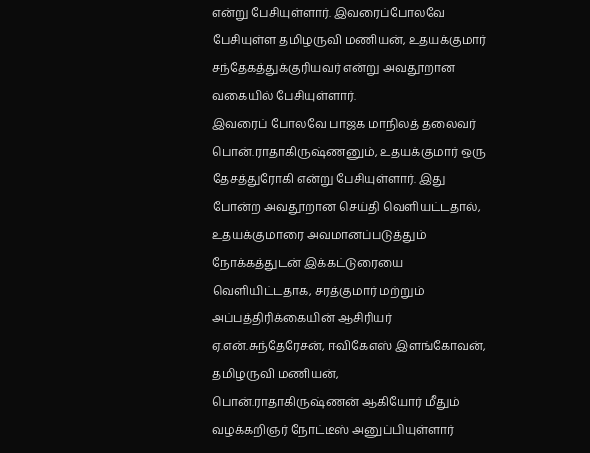என்று பேசியுள்ளார். இவரைப்போலவே பேசியுள்ள தமிழருவி மணியன், உதயக்குமார் சந்தேகத்துக்குரியவர் என்று அவதூறான வகையில் பேசியுள்ளார்.
இவரைப் போலவே பாஜக மாநிலத் தலைவர் பொன்.ராதாகிருஷ்ணனும், உதயக்குமார் ஒரு தேசத்துரோகி என்று பேசியுள்ளார். இது போன்ற அவதூறான செய்தி வெளியட்டதால், உதயக்குமாரை அவமானப்படுத்தும் நோக்கத்துடன் இக்கட்டுரையை வெளியிட்டதாக, சரத்குமார் மற்றும் அப்பத்திரிக்கையின் ஆசிரியர் ஏ.என்.சுந்தேரேசன், ஈவிகேஎஸ் இளங்கோவன், தமிழருவி மணியன், பொன்.ராதாகிருஷ்ணன் ஆகியோர் மீதும் வழக்கறிஞர் நோட்டீஸ் அனுப்பியுள்ளார்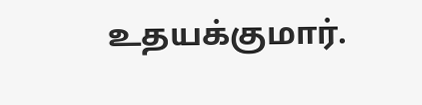உதயக்குமார்.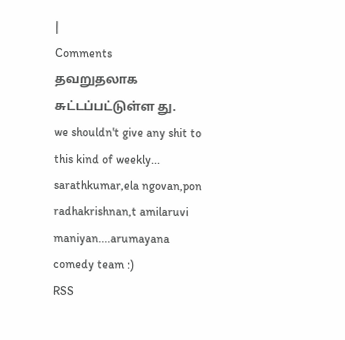|
Comments
தவறுதலாக சுட்டப்பட்டுள்ள து.
we shouldn't give any shit to this kind of weekly...
sarathkumar,ela ngovan,pon radhakrishnan,t amilaruvi maniyan....arumayana comedy team :)
RSS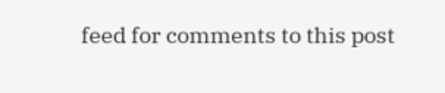feed for comments to this post